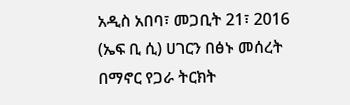አዲስ አበባ፣ መጋቢት 21፣ 2016 (ኤፍ ቢ ሲ) ሀገርን በፅኑ መሰረት በማኖር የጋራ ትርክት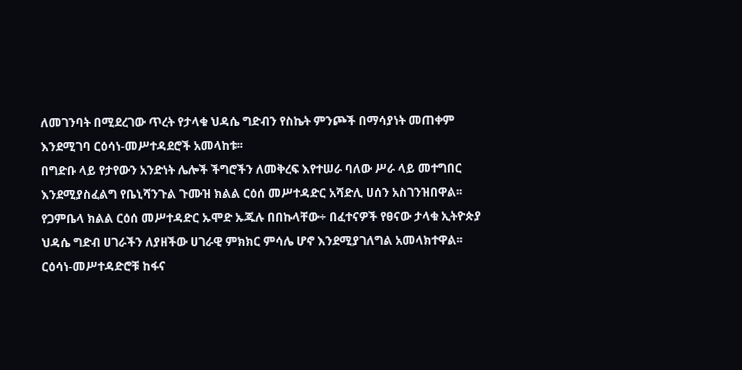ለመገንባት በሚደረገው ጥረት የታላቁ ህዳሴ ግድብን የስኬት ምንጮች በማሳያነት መጠቀም እንደሚገባ ርዕሳነ-መሥተዳደሮች አመላከቱ፡፡
በግድቡ ላይ የታየውን አንድነት ሌሎች ችግሮችን ለመቅረፍ እየተሠራ ባለው ሥራ ላይ መተግበር እንደሚያስፈልግ የቤኒሻንጉል ጉሙዝ ክልል ርዕሰ መሥተዳድር አሻድሊ ሀሰን አስገንዝበዋል፡፡
የጋምቤላ ክልል ርዕሰ መሥተዳድር ኡሞድ ኡጁሉ በበኩላቸው÷ በፈተናዎች የፀናው ታላቁ ኢትዮጵያ ህዳሴ ግድብ ሀገራችን ለያዘችው ሀገራዊ ምክክር ምሳሌ ሆኖ እንደሚያገለግል አመላክተዋል፡፡
ርዕሳነ-መሥተዳድሮቹ ከፋና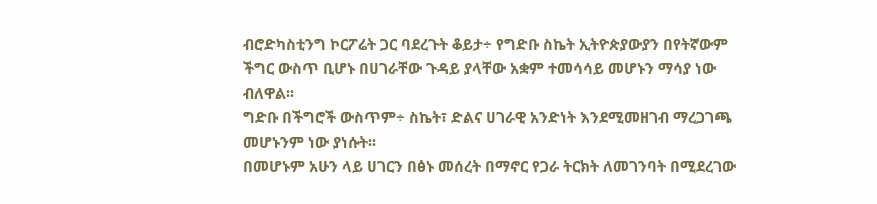ብሮድካስቲንግ ኮርፖሬት ጋር ባደረጉት ቆይታ÷ የግድቡ ስኬት ኢትዮጵያውያን በየትኛውም ችግር ውስጥ ቢሆኑ በሀገራቸው ጉዳይ ያላቸው አቋም ተመሳሳይ መሆኑን ማሳያ ነው ብለዋል፡፡
ግድቡ በችግሮች ውስጥም÷ ስኬት፣ ድልና ሀገራዊ አንድነት እንደሚመዘገብ ማረጋገጫ መሆኑንም ነው ያነሱት፡፡
በመሆኑም አሁን ላይ ሀገርን በፅኑ መሰረት በማኖር የጋራ ትርክት ለመገንባት በሚደረገው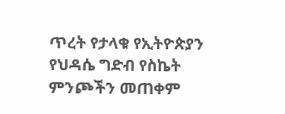ጥረት የታላቁ የኢትዮጵያን የህዳሴ ግድብ የስኬት ምንጮችን መጠቀም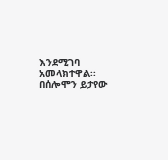እንደሚገባ አመላክተዋል፡፡
በሰሎሞን ይታየው